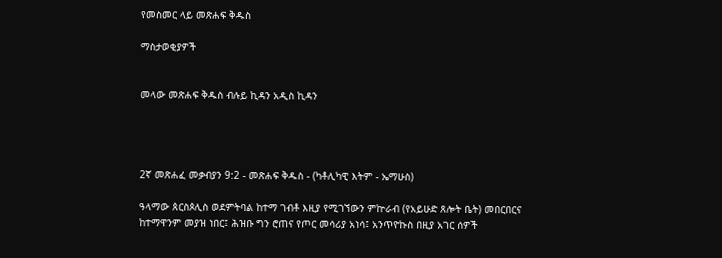የመስመር ላይ መጽሐፍ ቅዱስ

ማስታወቂያዎች


መላው መጽሐፍ ቅዱስ ብሉይ ኪዳን አዲስ ኪዳን




2ኛ መጽሐፈ መቃብያን 9:2 - መጽሐፍ ቅዱስ - (ካቶሊካዊ እትም - ኤማሁስ)

ዓላማው ጰርስጶሊስ ወደምትባል ከተማ ገብቶ እዚያ የሚገኘውን ምኵራብ (የአይሁድ ጸሎት ቤት) መበርበርና ከተማዋንም መያዝ ነበር፤ ሕዝቡ ግን ሮጠና የጦር መሳሪያ አነሳ፤ አንጥዮኩስ በዚያ አገር ሰዎች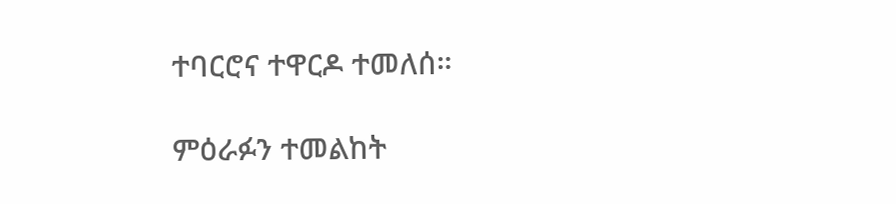ተባርሮና ተዋርዶ ተመለሰ።

ምዕራፉን ተመልከት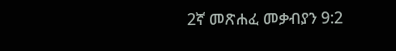2ኛ መጽሐፈ መቃብያን 9:2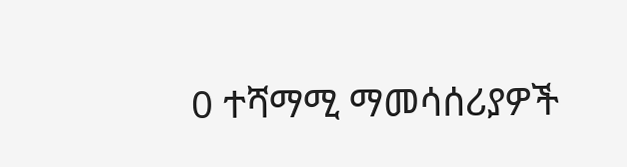0 ተሻማሚ ማመሳሰሪያዎች